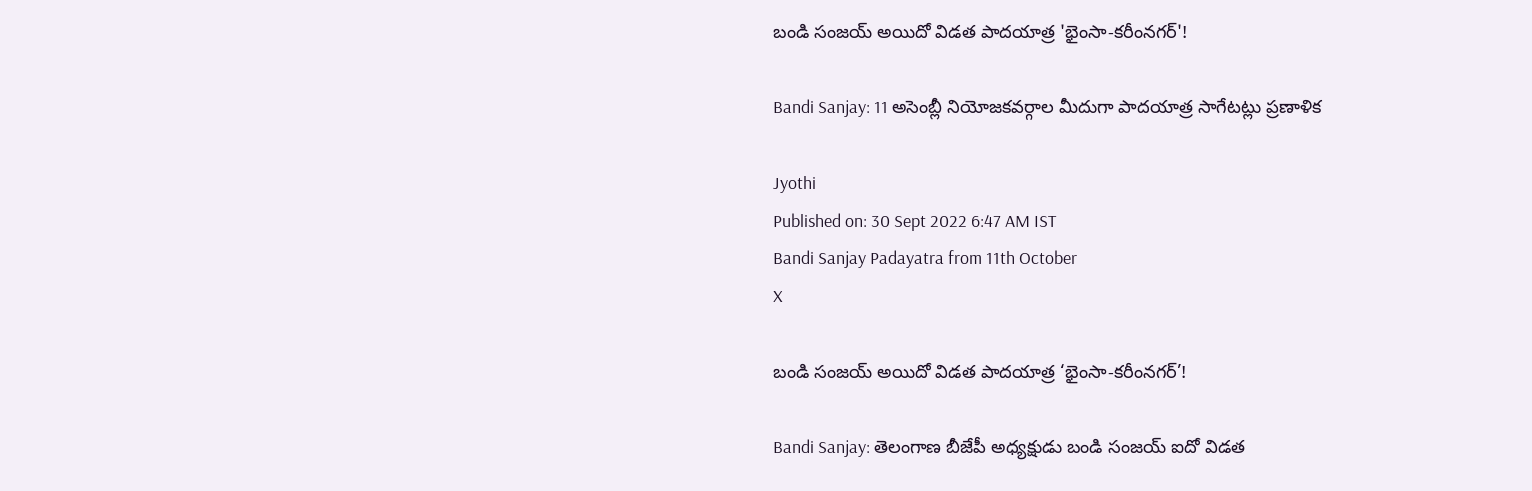బండి సంజయ్‌ అయిదో విడత పాదయాత్ర 'భైంసా-కరీంనగర్‌'!

Bandi Sanjay: 11 అసెంబ్లీ నియోజకవర్గాల మీదుగా పాదయాత్ర సాగేటట్లు ప్రణాళిక

Jyothi
Published on: 30 Sept 2022 6:47 AM IST
Bandi Sanjay Padayatra from 11th October
X

బండి సంజయ్‌ అయిదో విడత పాదయాత్ర ‘భైంసా-కరీంనగర్‌’!

Bandi Sanjay: తెలంగాణ బీజేపీ అధ్యక్షుడు బండి సంజయ్‌ ఐదో విడత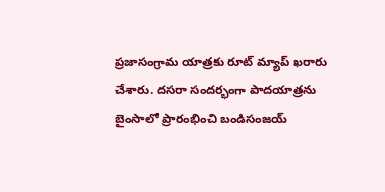ప్రజాసంగ్రామ యాత్రకు రూట్ మ్యాప్‌ ఖరారు చేశారు. దసరా సందర‌్భంగా పాదయాత్రను బైంసాలో ప్రారంభించి బండిసంజయ్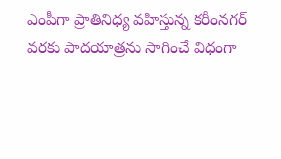ఎంపీగా ప్రాతినిధ్య వహిస్తున్న కరీంనగర్‌ వరకు పాదయాత్రను సాగించే విధంగా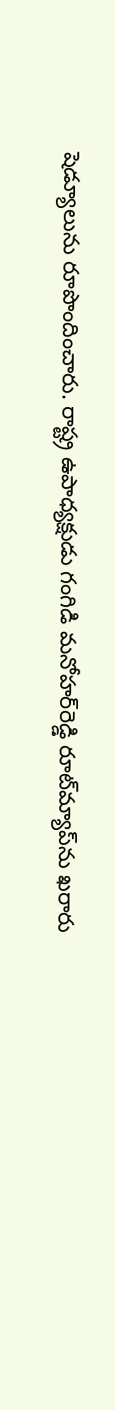షెడ్యూలును రూపొందించారు. రాష్ట్ర ఉపాధ్యక్షుడు గంగిడి మనోహర్‌రెడ్డి రూట్‌మ్యాప్‌ను ఖరారు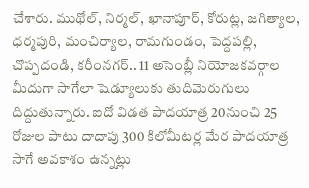చేశారు. ముథోల్‌, నిర్మల్‌, ఖానాపూర్‌, కోరుట్ల, జగిత్యాల, ధర్మపురి, మంచిర్యాల, రామగుండం, పెద్దపల్లి, చొప్పదండి, కరీంనగర్‌.. 11 అసెంబ్లీ నియోజకవర్గాల మీదుగా సాగేలా షెడ్యూలుకు తుదిమెరుగులు దిద్దుతున్నారు. ఐదో విడత పాదయాత్ర 20నుంచి 25 రోజుల పాటు దాదాపు 300 కిలోమీటర్ల మేర పాదయాత్ర సాగే అవకాశం ఉన్నట్లు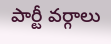పార్టీ వర్గాలు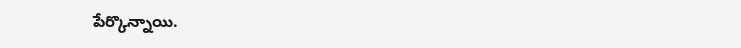పేర్కొన్నాయి.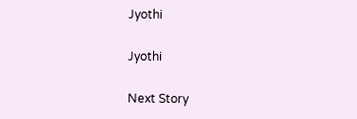Jyothi

Jyothi

Next Story